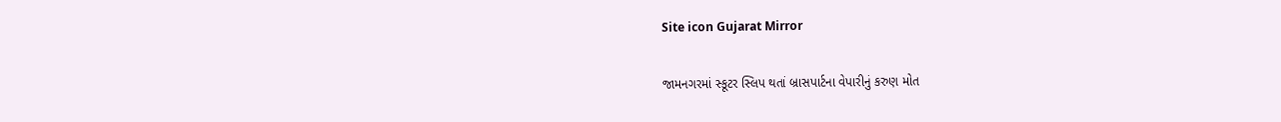Site icon Gujarat Mirror

જામનગરમાં સ્કૂટર સ્લિપ થતાં બ્રાસપાર્ટના વેપારીનું કરુણ મોત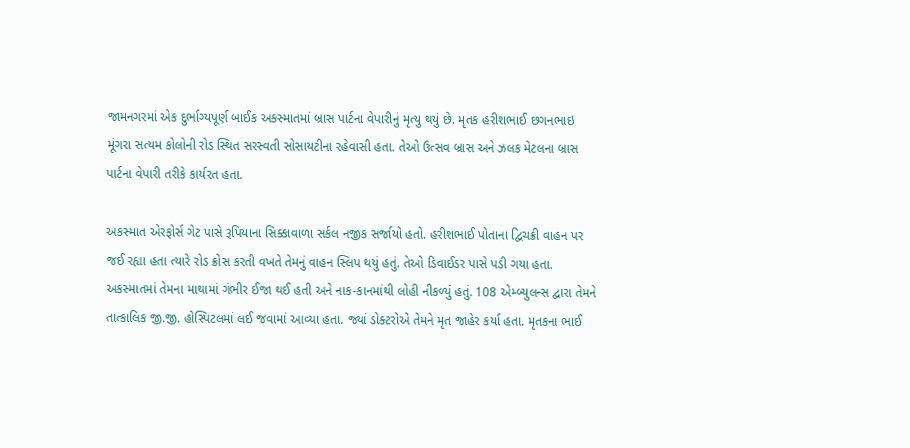જામનગરમાં એક દુર્ભાગ્યપૂર્ણ બાઈક અકસ્માતમાં બ્રાસ પાર્ટના વેપારીનું મૃત્યુ થયું છે. મૃતક હરીશભાઈ છગનભાઇ મૂંગરા સત્યમ કોલોની રોડ સ્થિત સરસ્વતી સોસાયટીના રહેવાસી હતા. તેઓ ઉત્સવ બ્રાસ અને ઝલક મેટલના બ્રાસ પાર્ટના વેપારી તરીકે કાર્યરત હતા.

અકસ્માત એરફોર્સ ગેટ પાસે રૂપિયાના સિક્કાવાળા સર્કલ નજીક સર્જાયો હતો. હરીશભાઈ પોતાના દ્વિચક્રી વાહન પર જઈ રહ્યા હતા ત્યારે રોડ ક્રોસ કરતી વખતે તેમનું વાહન સ્લિપ થયું હતું. તેઓ ડિવાઈડર પાસે પડી ગયા હતા. અકસ્માતમાં તેમના માથામાં ગંભીર ઈજા થઈ હતી અને નાક-કાનમાંથી લોહી નીકળ્યું હતું. 108 એમ્બ્યુલન્સ દ્વારા તેમને તાત્કાલિક જી.જી. હોસ્પિટલમાં લઈ જવામાં આવ્યા હતા. જ્યાં ડોક્ટરોએ તેમને મૃત જાહેર કર્યા હતા. મૃતકના ભાઈ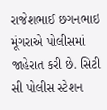રાજેશભાઈ છગનભાઇ મૂંગરાએ પોલીસમાં જાહેરાત કરી છે. સિટી સી પોલીસ સ્ટેશન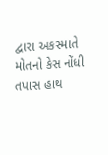દ્વારા અકસ્માતે મોતનો કેસ નોંધી તપાસ હાથ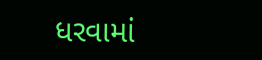ધરવામાં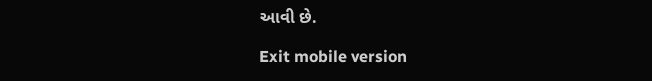આવી છે.

Exit mobile version